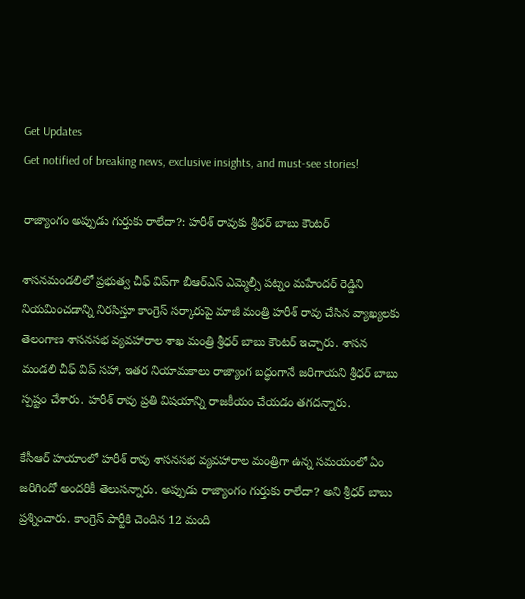Get Updates
Get notified of breaking news, exclusive insights, and must-see stories!

రాజ్యాంగం అప్పుడు గుర్తుకు రాలేదా?: హరీశ్ రావుకు శ్రీధర్ బాబు కౌంటర్

శాసనమండలిలో ప్రభుత్వ చీఫ్ విప్‌గా బీఆర్ఎస్ ఎమ్మెల్సీ పట్నం మహేందర్ రెడ్డిని నియమించడాన్ని నిరసిస్తూ కాంగ్రెస్ సర్కారుపై మాజీ మంత్రి హరీశ్ రావు చేసిన వ్యాఖ్యలకు తెలంగాణ శాసనసభ వ్యవహారాల శాఖ మంత్రి శ్రీధర్ బాబు కౌంటర్ ఇచ్చారు. శాసన మండలి చీఫ్ విప్ సహా, ఇతర నియామకాలు రాజ్యాంగ బద్ధంగానే జరిగాయని శ్రీధర్ బాబు స్పష్టం చేశారు. హరీశ్ రావు ప్రతి విషయాన్ని రాజకీయం చేయడం తగదన్నారు.

కేసీఆర్ హయాంలో హరీశ్ రావు శాసనసభ వ్యవహారాల మంత్రిగా ఉన్న సమయంలో ఏం జరిగిందో అందరికీ తెలుసన్నారు. అప్పుడు రాజ్యాంగం గుర్తుకు రాలేదా? అని శ్రీధర్ బాబు ప్రశ్నించారు. కాంగ్రెస్ పార్టీకి చెందిన 12 మంది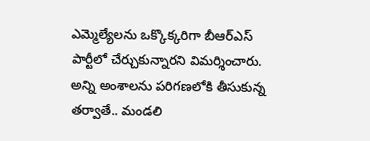ఎమ్మెల్యేలను ఒక్కొక్కరిగా బీఆర్ఎస్ పార్టీలో చేర్చుకున్నారని విమర్శించారు. అన్ని అంశాలను పరిగణలోకి తీసుకున్న తర్వాతే.. మండలి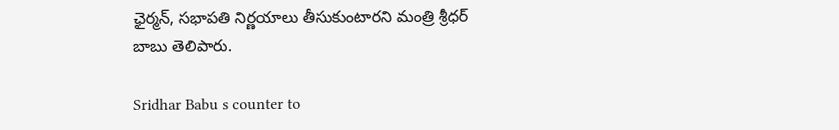ఛైర్మన్, సభాపతి నిర్ణయాలు తీసుకుంటారని మంత్రి శ్రీధర్ బాబు తెలిపారు.

Sridhar Babu s counter to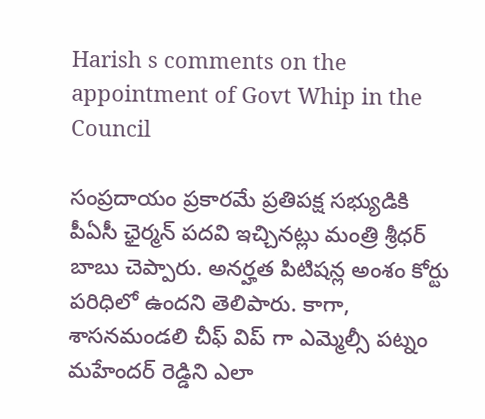Harish s comments on the appointment of Govt Whip in the Council

సంప్రదాయం ప్రకారమే ప్రతిపక్ష సభ్యుడికి పీఏసీ ఛైర్మన్ పదవి ఇచ్చినట్లు మంత్రి శ్రీధర్ బాబు చెప్పారు. అనర్హత పిటిషన్ల అంశం కోర్టు పరిధిలో ఉందని తెలిపారు. కాగా, శాసనమండలి చీఫ్ విప్ గా ఎమ్మెల్సీ పట్నం మహేందర్ రెడ్డిని ఎలా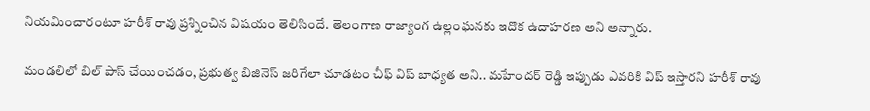నియమించారంటూ హరీశ్ రావు ప్రశ్నించిన విషయం తెలిసిందే. తెలంగాణ రాజ్యాంగ ఉల్లంఘనకు ఇదొక ఉదాహరణ అని అన్నారు.

మండలిలో బిల్ పాస్ చేయించడం, ప్రభుత్వ బిజినెస్ జరిగేలా చూడటం చీఫ్ విప్ బాధ్యత అని.. మహేందర్ రెడ్డి ఇప్పుడు ఎవరికి విప్ ఇస్తారని హరీశ్ రావు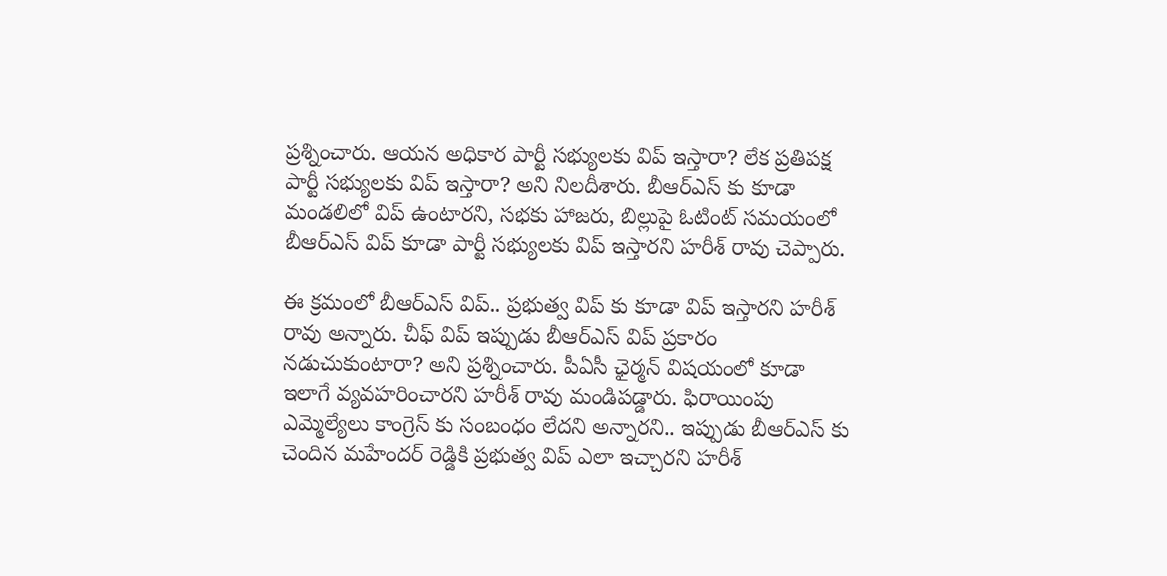ప్రశ్నించారు. ఆయన అధికార పార్టీ సభ్యులకు విప్ ఇస్తారా? లేక ప్రతిపక్ష పార్టీ సభ్యులకు విప్ ఇస్తారా? అని నిలదీశారు. బీఆర్ఎస్ కు కూడా మండలిలో విప్ ఉంటారని, సభకు హాజరు, బిల్లుపై ఓటింట్ సమయంలో బీఆర్ఎస్ విప్ కూడా పార్టీ సభ్యులకు విప్ ఇస్తారని హరీశ్ రావు చెప్పారు.

ఈ క్రమంలో బీఆర్ఎస్ విప్.. ప్రభుత్వ విప్ కు కూడా విప్ ఇస్తారని హరీశ్ రావు అన్నారు. చీఫ్ విప్ ఇప్పుడు బీఆర్ఎస్ విప్ ప్రకారం నడుచుకుంటారా? అని ప్రశ్నించారు. పీఏసీ ఛైర్మన్ విషయంలో కూడా ఇలాగే వ్యవహరించారని హరీశ్ రావు మండిపడ్డారు. ఫిరాయింపు ఎమ్మెల్యేలు కాంగ్రెస్ కు సంబంధం లేదని అన్నారని.. ఇప్పుడు బీఆర్ఎస్ కు చెందిన మహేందర్ రెడ్డికి ప్రభుత్వ విప్ ఎలా ఇచ్చారని హరీశ్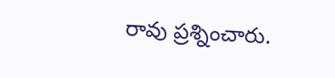రావు ప్రశ్నించారు.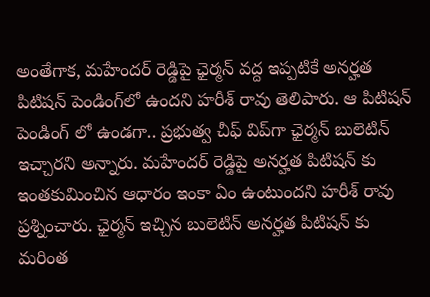అంతేగాక, మహేందర్ రెడ్డిపై ఛైర్మన్ వద్ద ఇప్పటికే అనర్హత పిటిషన్ పెండింగ్‌లో ఉందని హరీశ్ రావు తెలిపారు. ఆ పిటిషన్ పెండింగ్ లో ఉండగా.. ప్రభుత్వ చీఫ్ విప్‌గా ఛైర్మన్ బులెటిన్ ఇచ్చారని అన్నారు. మహేందర్ రెడ్డిపై అనర్హత పిటిషన్ కు ఇంతకుమించిన ఆధారం ఇంకా ఏం ఉంటుందని హరీశ్ రావు ప్రశ్నించారు. ఛైర్మన్ ఇచ్చిన బులెటిన్ అనర్హత పిటిషన్ కు మరింత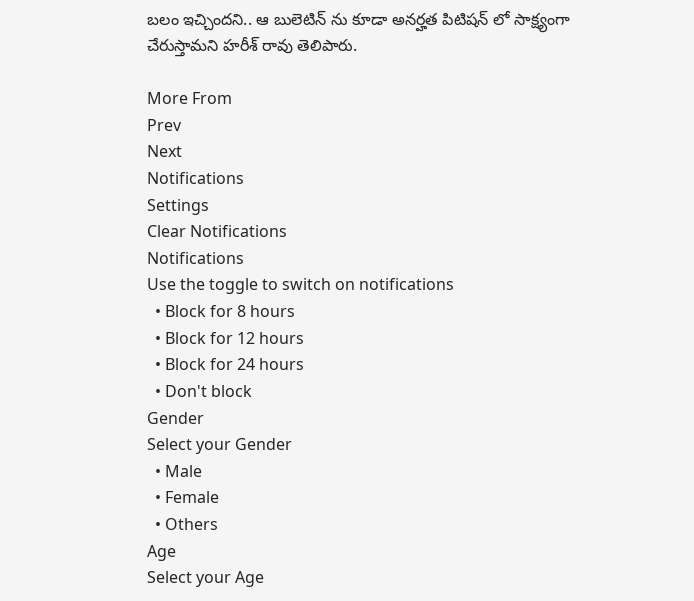బలం ఇచ్చిందని.. ఆ బులెటిన్ ను కూడా అనర్హత పిటిషన్ లో సాక్ష్యంగా చేరుస్తామని హరీశ్ రావు తెలిపారు.

More From
Prev
Next
Notifications
Settings
Clear Notifications
Notifications
Use the toggle to switch on notifications
  • Block for 8 hours
  • Block for 12 hours
  • Block for 24 hours
  • Don't block
Gender
Select your Gender
  • Male
  • Female
  • Others
Age
Select your Age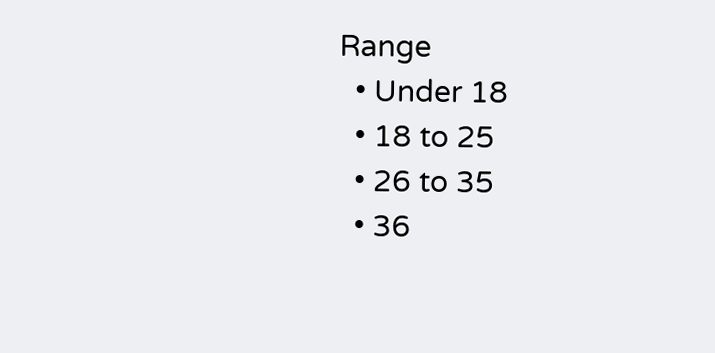Range
  • Under 18
  • 18 to 25
  • 26 to 35
  • 36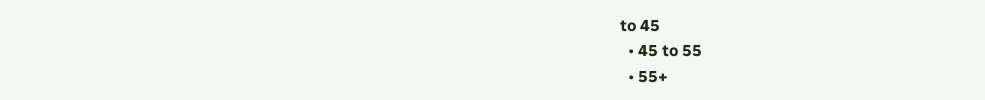to 45
  • 45 to 55
  • 55+